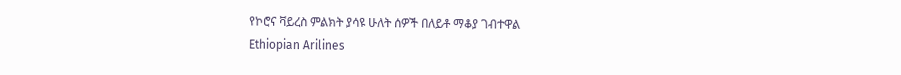የኮሮና ቫይረስ ምልክት ያሳዩ ሁለት ሰዎች በለይቶ ማቆያ ገብተዋል
Ethiopian Arilines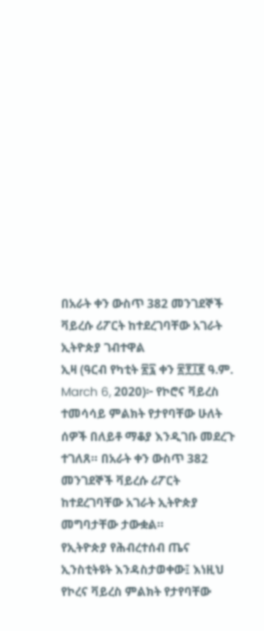በአራት ቀን ውስጥ 382 መንገደኞች ቫይረሱ ሪፖርት ከተደረገባቸው አገራት ኢትዮጵያ ገብተዋል
ኢዛ (ዓርብ የካቲት ፳፯ ቀን ፳፻፲፪ ዓ.ም. March 6, 2020)፦ የኮሮና ቫይረስ ተመሳሳይ ምልክት የታየባቸው ሁለት ሰዎች በለይቶ ማቆያ እንዲገቡ መደረጉ ተገለጸ። በአራት ቀን ውስጥ 382 መንገደኞች ቫይረሱ ሪፖርት ከተደረገባቸው አገራት ኢትዮጵያ መግባታቸው ታውቋል።
የኢትዮጵያ የሕብረተሰብ ጤና ኢንስቲትዩት እንዳስታወቀው፤ እነዚህ የኮረና ቫይረስ ምልክት የታየባቸው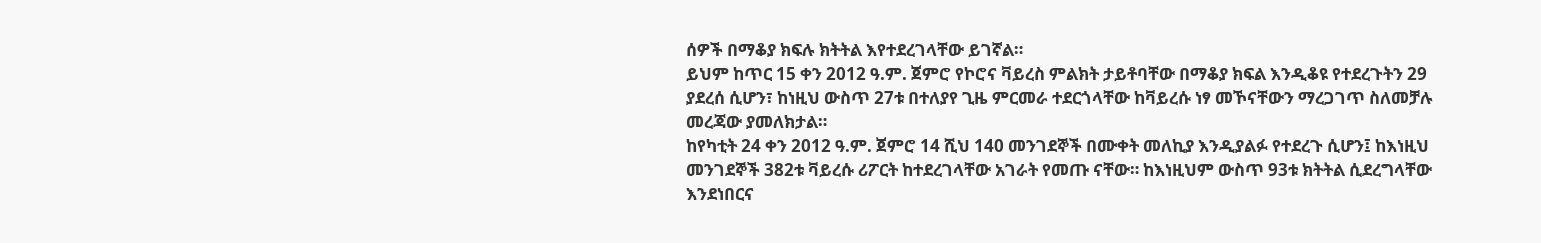ሰዎች በማቆያ ክፍሉ ክትትል እየተደረገላቸው ይገኛል።
ይህም ከጥር 15 ቀን 2012 ዓ.ም. ጀምሮ የኮሮና ቫይረስ ምልክት ታይቶባቸው በማቆያ ክፍል እንዲቆዩ የተደረጉትን 29 ያደረሰ ሲሆን፣ ከነዚህ ውስጥ 27ቱ በተለያየ ጊዜ ምርመራ ተደርጎላቸው ከቫይረሱ ነፃ መኾናቸውን ማረጋገጥ ስለመቻሉ መረጃው ያመለክታል።
ከየካቲት 24 ቀን 2012 ዓ.ም. ጀምሮ 14 ሺህ 140 መንገደኞች በሙቀት መለኪያ እንዲያልፉ የተደረጉ ሲሆን፤ ከእነዚህ መንገደኞች 382ቱ ቫይረሱ ሪፖርት ከተደረገላቸው አገራት የመጡ ናቸው። ከእነዚህም ውስጥ 93ቱ ክትትል ሲደረግላቸው እንደነበርና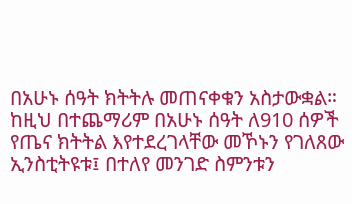በአሁኑ ሰዓት ክትትሉ መጠናቀቁን አስታውቋል።
ከዚህ በተጨማሪም በአሁኑ ሰዓት ለ910 ሰዎች የጤና ክትትል እየተደረገላቸው መኾኑን የገለጸው ኢንስቲትዩቱ፤ በተለየ መንገድ ስምንቱን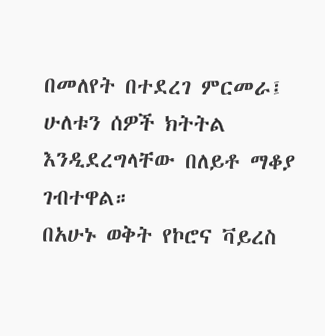በመለየት በተደረገ ምርመራ፤ ሁለቱን ሰዎች ክትትል እንዲደረግላቸው በለይቶ ማቆያ ገብተዋል።
በአሁኑ ወቅት የኮሮና ቫይረስ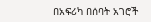በአፍሪካ በሰባት አገሮች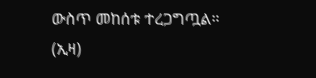ውስጥ መከሰቱ ተረጋግጧል። (ኢዛ)